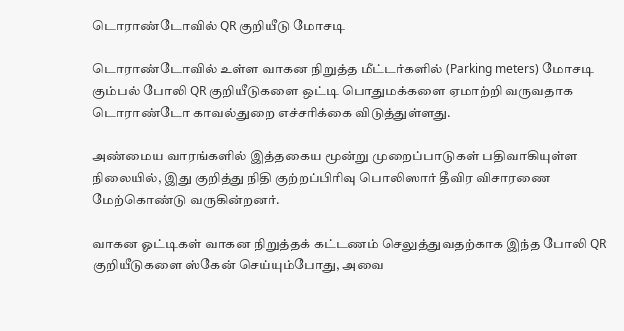டொராண்டோவில் QR குறியீடு மோசடி

டொராண்டோவில் உள்ள வாகன நிறுத்த மீட்டர்களில் (Parking meters) மோசடி கும்பல் போலி QR குறியீடுகளை ஒட்டி பொதுமக்களை ஏமாற்றி வருவதாக டொராண்டோ காவல்துறை எச்சரிக்கை விடுத்துள்ளது.

அண்மைய வாரங்களில் இத்தகைய மூன்று முறைப்பாடுகள் பதிவாகியுள்ள நிலையில், இது குறித்து நிதி குற்றப்பிரிவு பொலிஸார் தீவிர விசாரணை மேற்கொண்டு வருகின்றனர்.

வாகன ஓட்டிகள் வாகன நிறுத்தக் கட்டணம் செலுத்துவதற்காக இந்த போலி QR குறியீடுகளை ஸ்கேன் செய்யும்போது, அவை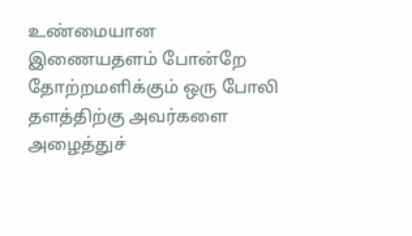உண்மையான இணையதளம் போன்றே தோற்றமளிக்கும் ஒரு போலி தளத்திற்கு அவர்களை அழைத்துச்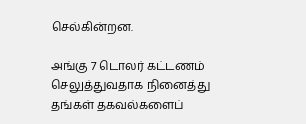செல்கின்றன.

அங்கு 7 டொலர் கட்டணம் செலுத்துவதாக நினைத்து தங்கள் தகவல்களைப்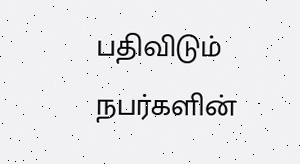பதிவிடும் நபர்களின்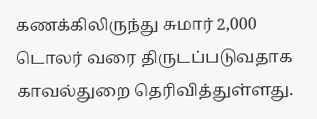கணக்கிலிருந்து சுமார் 2,000 டொலர் வரை திருடப்படுவதாக காவல்துறை தெரிவித்துள்ளது.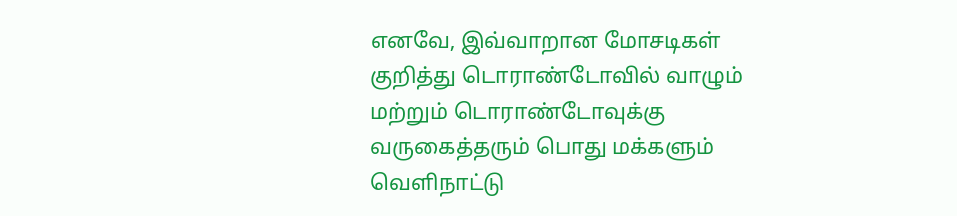எனவே, இவ்வாறான மோசடிகள் குறித்து டொராண்டோவில் வாழும் மற்றும் டொராண்டோவுக்கு வருகைத்தரும் பொது மக்களும் வெளிநாட்டு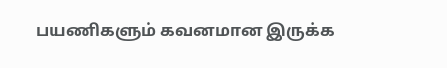பயணிகளும் கவனமான இருக்க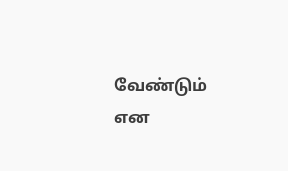வேண்டும் என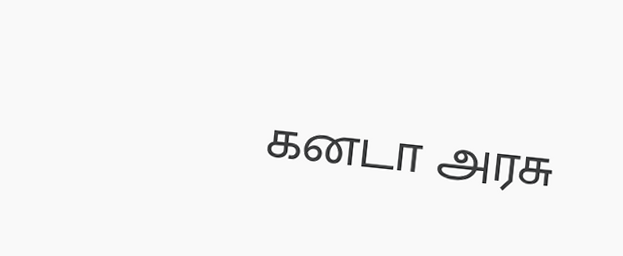கனடா அரசு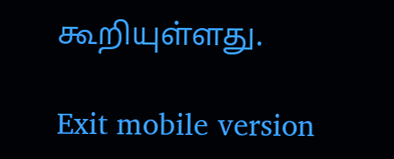கூறியுள்ளது.

Exit mobile version